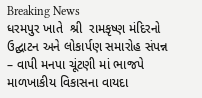Breaking News
ધરમપુર ખાતે  શ્રી  રામકૃષ્ણ મંદિરનો ઉદ્ઘાટન અને લોકાર્પણ સમારોહ સંપન્ન – વાપી મનપા ચૂંટણી માં ભાજપે માળખાકીય વિકાસના વાયદા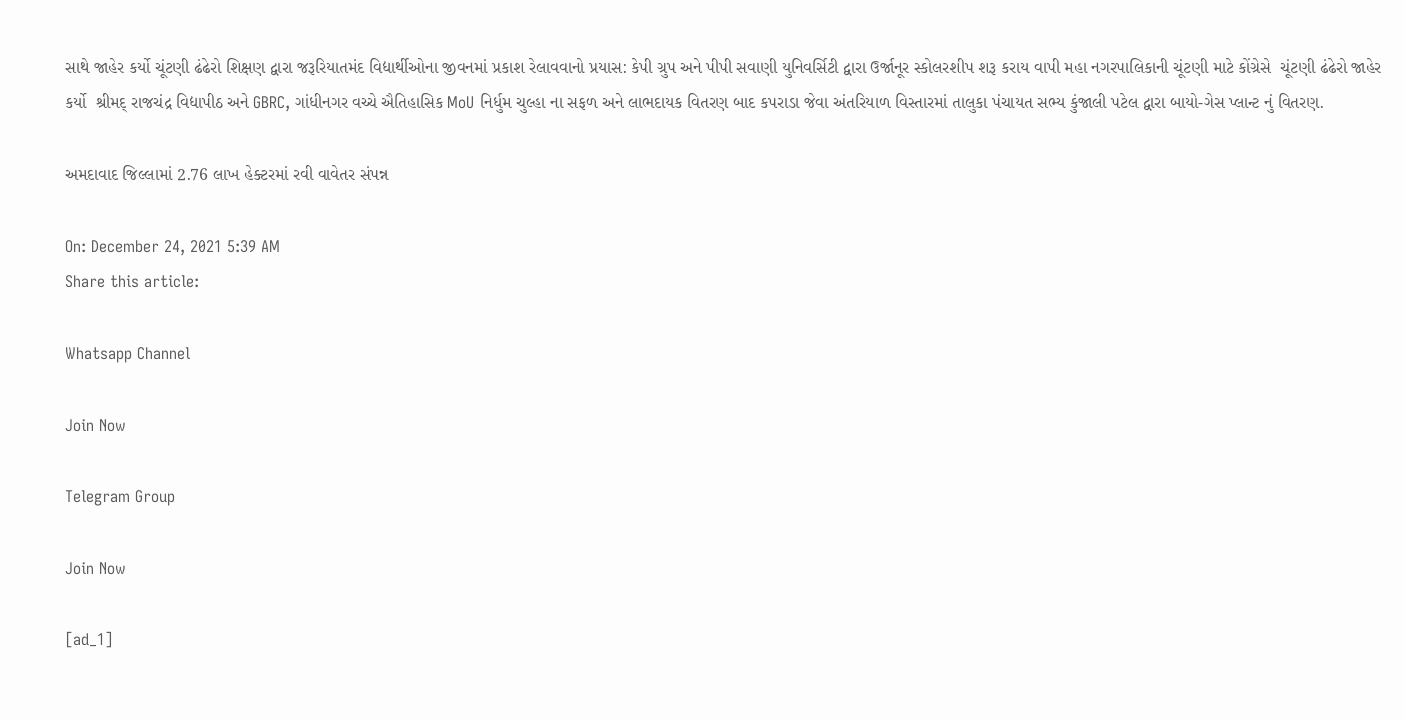સાથે જાહેર કર્યો ચૂંટણી ઢંઢેરો શિક્ષણ દ્વારા જરૂરિયાતમંદ વિદ્યાર્થીઓના જીવનમાં પ્રકાશ રેલાવવાનો પ્રયાસ: કેપી ગ્રુપ અને પીપી સવાણી યુનિવર્સિટી દ્વારા ઉર્જાનૂર સ્કોલરશીપ શરૂ કરાય વાપી મહા નગરપાલિકાની ચૂંટણી માટે કોંગ્રેસે  ચૂંટણી ઢંઢેરો જાહેર કર્યો  શ્રીમદ્ રાજચંદ્ર વિદ્યાપીઠ અને GBRC, ગાંધીનગર વચ્ચે ઐતિહાસિક MoU નિર્ધુમ ચુલ્હા ના સફળ અને લાભદાયક વિતરણ બાદ કપરાડા જેવા અંતરિયાળ વિસ્તારમાં તાલુકા પંચાયત સભ્ય કુંજાલી પટેલ દ્વારા બાયો-ગેસ પ્લાન્ટ નું વિતરણ.

અમદાવાદ જિલ્લામાં 2.76 લાખ હેક્ટરમાં રવી વાવેતર સંપન્ન

On: December 24, 2021 5:39 AM
Share this article:

Whatsapp Channel

Join Now

Telegram Group

Join Now

[ad_1]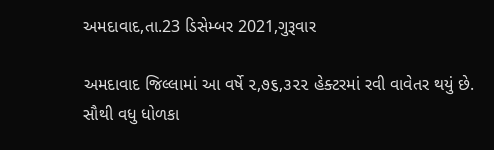અમદાવાદ,તા.23 ડિસેમ્બર 2021,ગુરૂવાર

અમદાવાદ જિલ્લામાં આ વર્ષે ૨,૭૬,૩૨૨ હેક્ટરમાં રવી વાવેતર થયું છે. સૌથી વધુ ધોળકા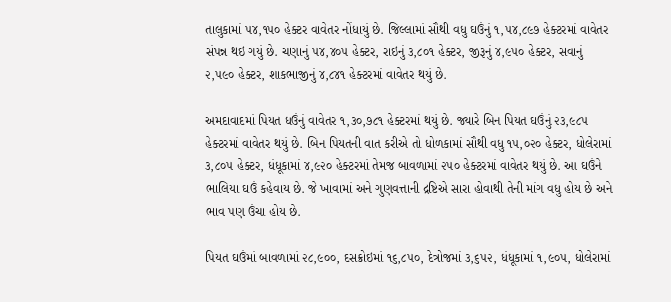તાલુકામાં ૫૪,૧૫૦ હેક્ટર વાવેતર નોંધાયું છે. જિલ્લામાં સૌથી વધુ ઘઉંનું ૧,૫૪,૮૯૭ હેક્ટરમાં વાવેતર સંપન્ન થઇ ગયું છે. ચણાનું ૫૪,૪૦૫ હેક્ટર, રાઇનું ૩,૮૦૧ હેક્ટર, જીરૂનું ૪,૯૫૦ હેક્ટર, સવાનું ૨,૫૯૦ હેક્ટર, શાકભાજીનું ૪,૮૪૧ હેક્ટરમાં વાવેતર થયું છે.

અમદાવાદમાં પિયત ધઉંનું વાવેતર ૧,૩૦,૭૮૧ હેક્ટરમાં થયું છે. જ્યારે બિન પિયત ઘઉંનું ૨૩,૯૮૫ હેક્ટરમાં વાવેતર થયું છે. બિન પિયતની વાત કરીએ તો ધોળકામાં સૌથી વધુ ૧૫,૦૨૦ હેક્ટર, ધોલેરામાં  ૩,૮૦૫ હેક્ટર, ધંધૂકામાં ૪,૯૨૦ હેક્ટરમાં તેમજ બાવળામાં ૨૫૦ હેક્ટરમાં વાવેતર થયું છે. આ ઘઉંને ભાલિયા ઘઉં કહેવાય છે. જે ખાવામાં અને ગુણવત્તાની દ્રષ્ટિએ સારા હોવાથી તેની માંગ વધુ હોય છે અને ભાવ પણ ઉંચા હોય છે.

પિયત ઘઉંમાં બાવળામાં ૨૮,૯૦૦, દસક્રોઇમાં ૧૬,૮૫૦, દેત્રોજમાં ૩,૬૫૨, ધંધૂકામાં ૧,૯૦૫, ધોલેરામાં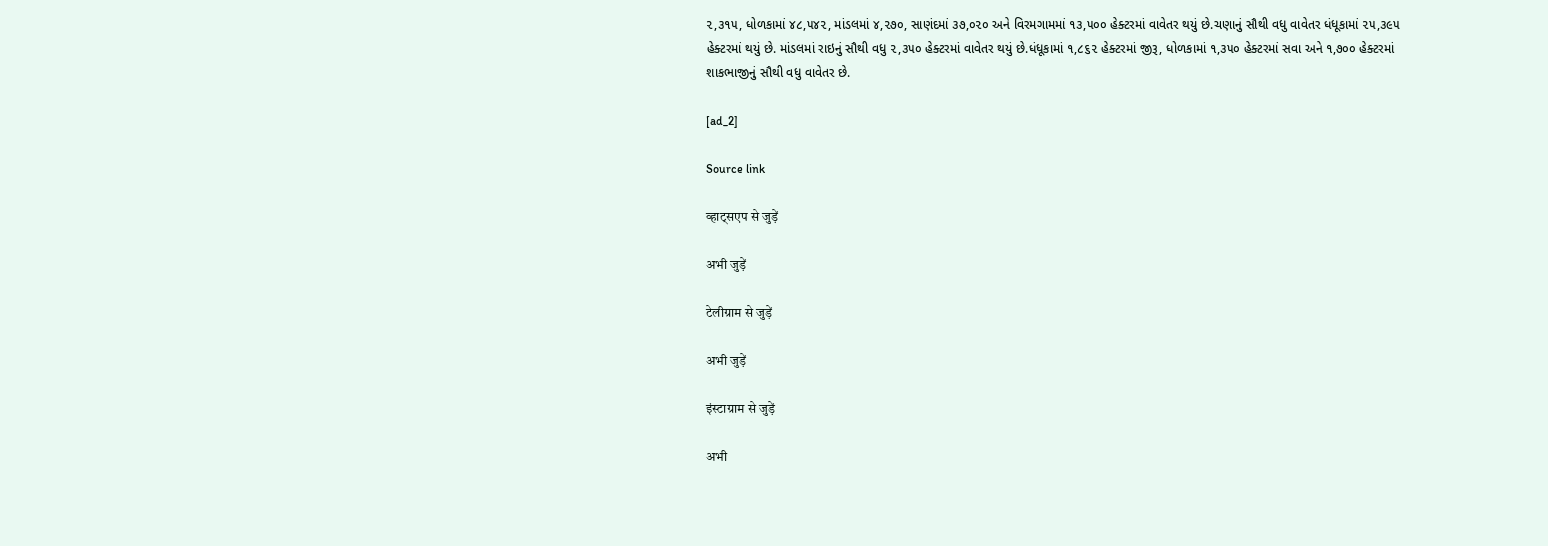૨,૩૧૫, ધોળકામાં ૪૮,૫૪૨, માંડલમાં ૪,૨૭૦, સાણંદમાં ૩૭,૦૨૦ અને વિરમગામમાં ૧૩,૫૦૦ હેક્ટરમાં વાવેતર થયું છે.ચણાનું સૌથી વધુ વાવેતર ધંધૂકામાં ૨૫,૩૯૫ હેક્ટરમાં થયું છે. માંડલમાં રાઇનું સૌથી વધુ ૨,૩૫૦ હેક્ટરમાં વાવેતર થયું છે.ધંધૂકામાં ૧,૮૬૨ હેક્ટરમાં જીરૂ, ધોળકામાં ૧,૩૫૦ હેક્ટરમાં સવા અને ૧,૭૦૦ હેક્ટરમાં શાકભાજીનું સૌથી વધુ વાવેતર છે.

[ad_2]

Source link

व्हाट्सएप से जुड़ें

अभी जुड़ें

टेलीग्राम से जुड़ें

अभी जुड़ें

इंस्टाग्राम से जुड़ें

अभी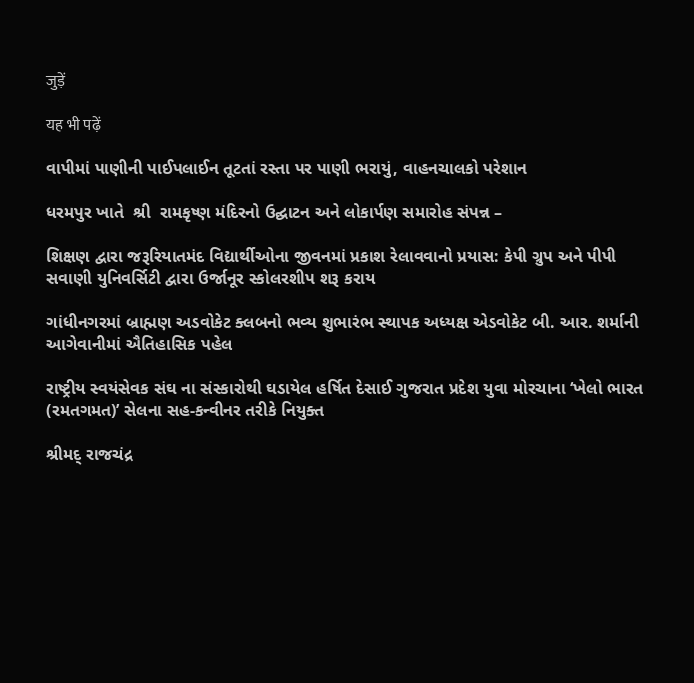जुड़ें

यह भी पढ़ें

વાપીમાં પાણીની પાઈપલાઈન તૂટતાં રસ્તા પર પાણી ભરાયું, વાહનચાલકો પરેશાન

ધરમપુર ખાતે  શ્રી  રામકૃષ્ણ મંદિરનો ઉદ્ઘાટન અને લોકાર્પણ સમારોહ સંપન્ન –

શિક્ષણ દ્વારા જરૂરિયાતમંદ વિદ્યાર્થીઓના જીવનમાં પ્રકાશ રેલાવવાનો પ્રયાસ: કેપી ગ્રુપ અને પીપી સવાણી યુનિવર્સિટી દ્વારા ઉર્જાનૂર સ્કોલરશીપ શરૂ કરાય

ગાંધીનગરમાં બ્રાહ્મણ અડવોકેટ ક્લબનો ભવ્ય શુભારંભ સ્થાપક અધ્યક્ષ એડવોકેટ બી. આર. શર્માની આગેવાનીમાં ઐતિહાસિક પહેલ

રાષ્ટ્રીય સ્વયંસેવક સંઘ ના સંસ્કારોથી ઘડાયેલ હર્ષિત દેસાઈ ગુજરાત પ્રદેશ યુવા મોરચાના ‘ખેલો ભારત (રમતગમત)’ સેલના સહ-કન્વીનર તરીકે નિયુક્ત

શ્રીમદ્ રાજચંદ્ર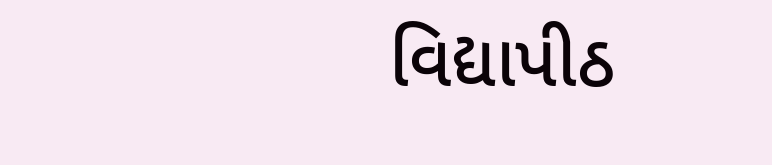વિદ્યાપીઠ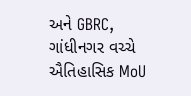અને GBRC, ગાંધીનગર વચ્ચે ઐતિહાસિક MoU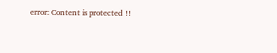error: Content is protected !!